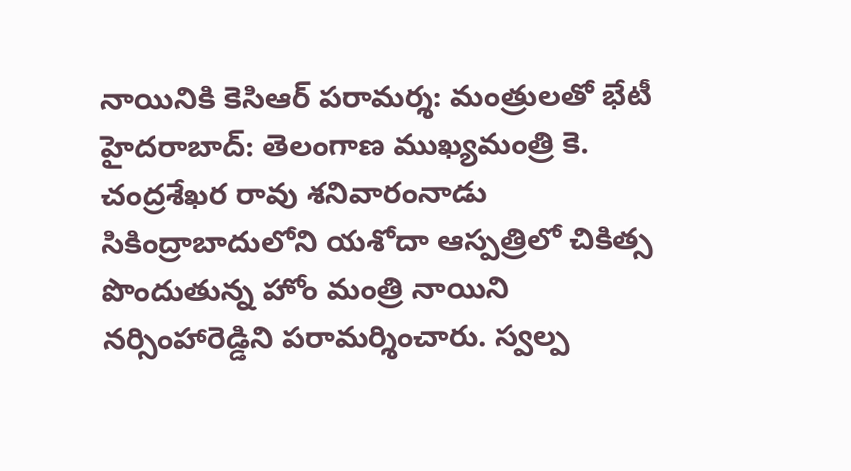నాయినికి కెసిఆర్ పరామర్శ: మంత్రులతో భేటీ
హైదరాబాద్: తెలంగాణ ముఖ్యమంత్రి కె. చంద్రశేఖర రావు శనివారంనాడు సికింద్రాబాదులోని యశోదా ఆస్పత్రిలో చికిత్స పొందుతున్న హోం మంత్రి నాయిని నర్సింహారెడ్డిని పరామర్శించారు. స్వల్ప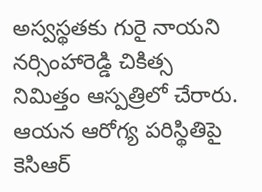అస్వస్థతకు గురై నాయని నర్సింహారెడ్డి చికిత్స నిమిత్తం ఆస్పత్రిలో చేరారు. ఆయన ఆరోగ్య పరిస్థితిపై కెసిఆర్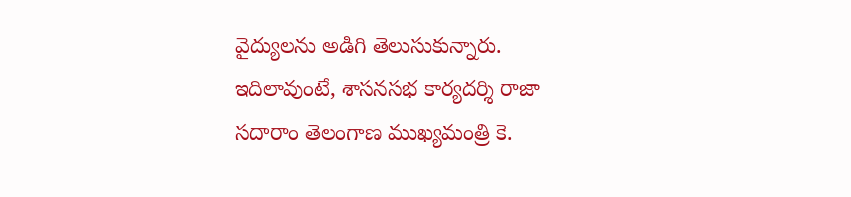వైద్యులను అడిగి తెలుసుకున్నారు.
ఇదిలావుంటే, శాసనసభ కార్యదర్శి రాజా సదారాం తెలంగాణ ముఖ్యమంత్రి కె.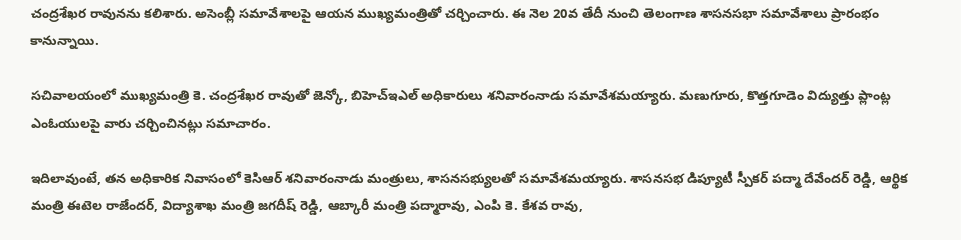చంద్రశేఖర రావునను కలిశారు. అసెంబ్లీ సమావేశాలపై ఆయన ముఖ్యమంత్రితో చర్చించారు. ఈ నెల 20వ తేదీ నుంచి తెలంగాణ శాసనసభా సమావేశాలు ప్రారంభం కానున్నాయి.

సచివాలయంలో ముఖ్యమంత్రి కె. చంద్రశేఖర రావుతో జెన్కో, బిహెచ్ఇఎల్ అధికారులు శనివారంనాడు సమావేశమయ్యారు. మణుగూరు, కొత్తగూడెం విద్యుత్తు ప్లాంట్ల ఎంఓయులపై వారు చర్చించినట్లు సమాచారం.

ఇదిలావుంటే, తన అధికారిక నివాసంలో కెసిఆర్ శనివారంనాడు మంత్రులు, శాసనసభ్యులతో సమావేశమయ్యారు. శాసనసభ డిప్యూటీ స్పీకర్ పద్మా దేవేందర్ రెడ్డి, ఆర్థిక మంత్రి ఈటెల రాజేందర్, విద్యాశాఖ మంత్రి జగదీష్ రెడ్డి, ఆబ్కారీ మంత్రి పద్మారావు, ఎంపి కె. కేశవ రావు,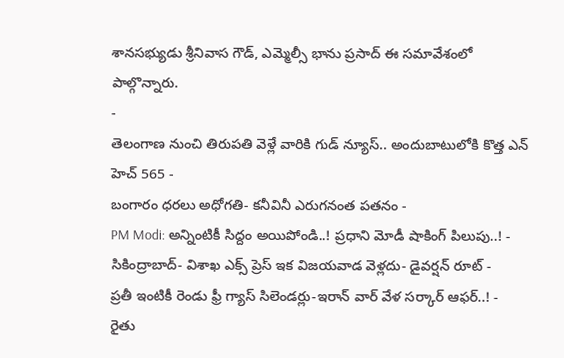శానసభ్యుడు శ్రీనివాస గౌడ్, ఎమ్మెల్సీ భాను ప్రసాద్ ఈ సమావేశంలో పాల్గొన్నారు.
-
తెలంగాణ నుంచి తిరుపతి వెళ్లే వారికి గుడ్ న్యూస్.. అందుబాటులోకి కొత్త ఎన్ హెచ్ 565 -
బంగారం ధరలు అధోగతి- కనీవినీ ఎరుగనంత పతనం -
PM Modi: అన్నింటికీ సిద్దం అయిపోండి..! ప్రధాని మోడీ షాకింగ్ పిలుపు..! -
సికింద్రాబాద్- విశాఖ ఎక్స్ ప్రెస్ ఇక విజయవాడ వెళ్లదు- డైవర్షన్ రూట్ -
ప్రతీ ఇంటికీ రెండు ఫ్రీ గ్యాస్ సిలెండర్లు-ఇరాన్ వార్ వేళ సర్కార్ ఆఫర్..! -
రైతు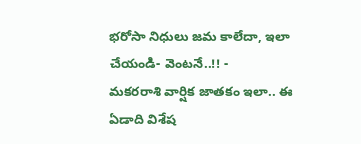భరోసా నిధులు జమ కాలేదా, ఇలా చేయండి- వెంటనే..!! -
మకరరాశి వార్షిక జాతకం ఇలా.. ఈ ఏడాది విశేష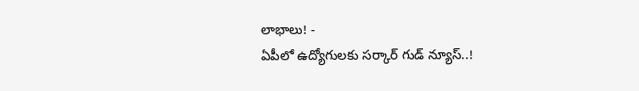లాభాలు! -
ఏపీలో ఉద్యోగులకు సర్కార్ గుడ్ న్యూస్..!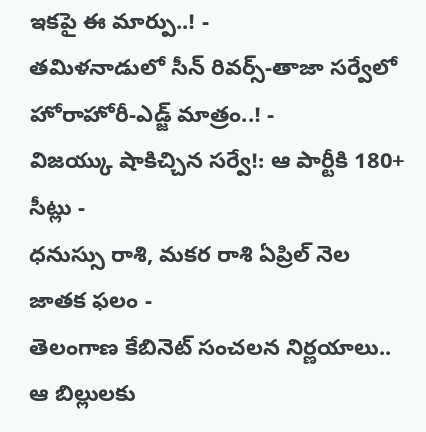ఇకపై ఈ మార్పు..! -
తమిళనాడులో సీన్ రివర్స్-తాజా సర్వేలో హోరాహోరీ-ఎడ్జ్ మాత్రం..! -
విజయ్కు షాకిచ్చిన సర్వే!: ఆ పార్టీకి 180+ సీట్లు -
ధనుస్సు రాశి, మకర రాశి ఏప్రిల్ నెల జాతక ఫలం -
తెలంగాణ కేబినెట్ సంచలన నిర్ణయాలు.. ఆ బిల్లులకు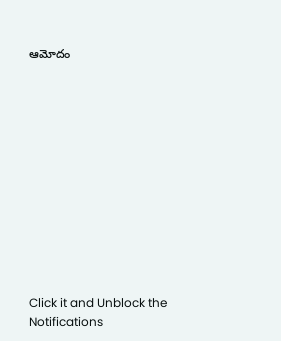ఆమోదం












Click it and Unblock the Notifications